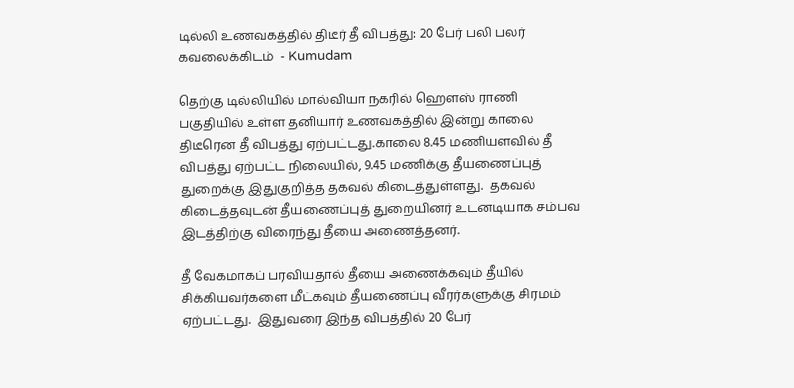டில்லி உணவகத்தில் திடீர் தீ விபத்து: 20 பேர் பலி பலர் கவலைக்கிடம்  - Kumudam

தெற்கு டில்லியில் மால்வியா நகரில் ஹௌஸ் ராணி பகுதியில் உள்ள தனியார் உணவகத்தில் இன்று காலை திடீரென தீ விபத்து ஏற்பட்டது.காலை 8.45 மணியளவில் தீ விபத்து ஏற்பட்ட நிலையில், 9.45 மணிக்கு தீயணைப்புத் துறைக்கு இதுகுறித்த தகவல் கிடைத்துள்ளது.  தகவல் கிடைத்தவுடன் தீயணைப்புத் துறையினர் உடனடியாக சம்பவ இடத்திற்கு விரைந்து தீயை அணைத்தனர்.

தீ வேகமாகப் பரவியதால் தீயை அணைக்கவும் தீயில் சிக்கியவர்களை மீட்கவும் தீயணைப்பு வீரர்களுக்கு சிரமம் ஏற்பட்டது.  இதுவரை இந்த விபத்தில் 20 பேர்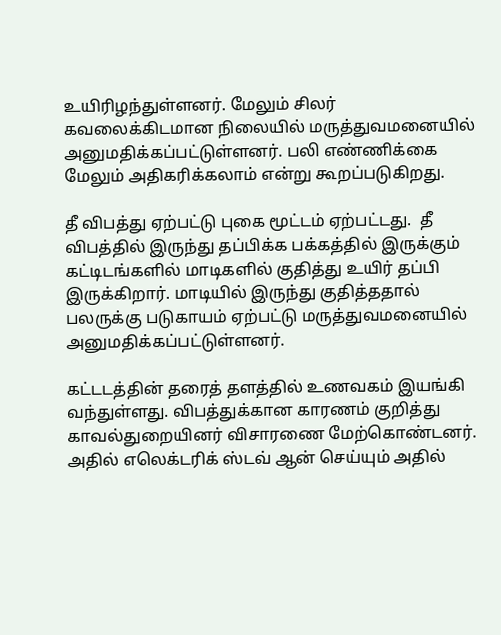உயிரிழந்துள்ளனர். மேலும் சிலர் கவலைக்கிடமான நிலையில் மருத்துவமனையில் அனுமதிக்கப்பட்டுள்ளனர். பலி எண்ணிக்கை மேலும் அதிகரிக்கலாம் என்று கூறப்படுகிறது.

தீ விபத்து ஏற்பட்டு புகை மூட்டம் ஏற்பட்டது.  தீ விபத்தில் இருந்து தப்பிக்க பக்கத்தில் இருக்கும் கட்டிடங்களில் மாடிகளில் குதித்து உயிர் தப்பி இருக்கிறார். மாடியில் இருந்து குதித்ததால் பலருக்கு படுகாயம் ஏற்பட்டு மருத்துவமனையில் அனுமதிக்கப்பட்டுள்ளனர்.

கட்டடத்தின் தரைத் தளத்தில் உணவகம் இயங்கி வந்துள்ளது. விபத்துக்கான காரணம் குறித்து காவல்துறையினர் விசாரணை மேற்கொண்டனர். அதில் எலெக்டரிக் ஸ்டவ் ஆன் செய்யும் அதில்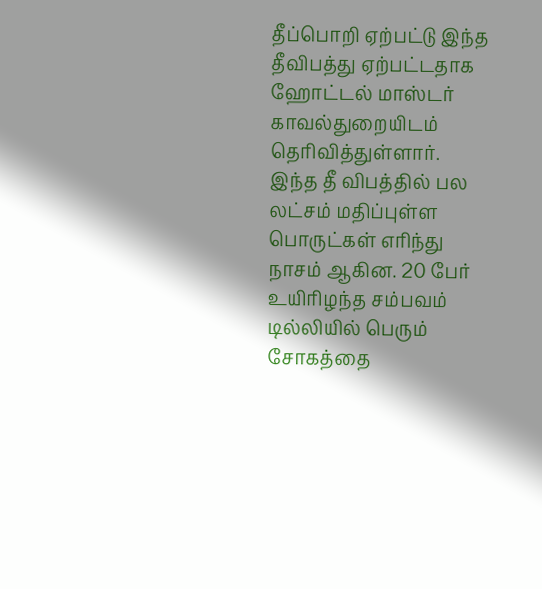தீப்பொறி ஏற்பட்டு இந்த தீவிபத்து ஏற்பட்டதாக ஹோட்டல் மாஸ்டர் காவல்துறையிடம் தெரிவித்துள்ளார்.  இந்த தீ விபத்தில் பல லட்சம் மதிப்புள்ள பொருட்கள் எரிந்து நாசம் ஆகின. 20 பேர் உயிரிழந்த சம்பவம் டில்லியில் பெரும் சோகத்தை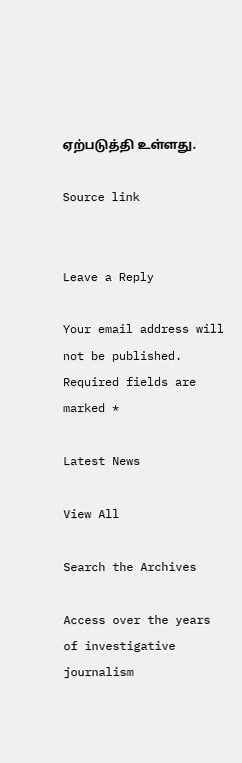ஏற்படுத்தி உள்ளது.

Source link


Leave a Reply

Your email address will not be published. Required fields are marked *

Latest News

View All

Search the Archives

Access over the years of investigative journalism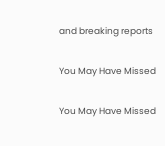and breaking reports

You May Have Missed

You May Have Missed